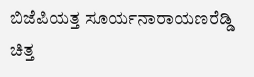ಬಿಜೆಪಿಯತ್ತ ಸೂರ್ಯನಾರಾಯಣರೆಡ್ಡಿ ಚಿತ್ತ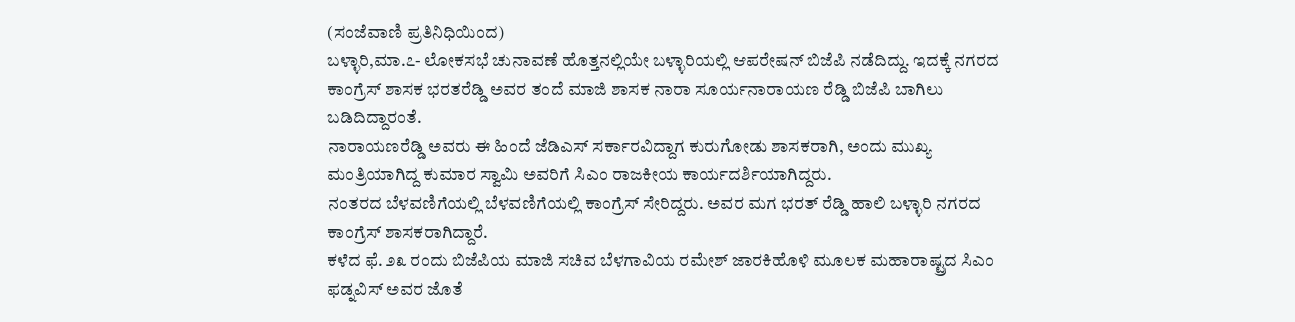(ಸಂಜೆವಾಣಿ ಪ್ರತಿನಿಧಿಯಿಂದ)
ಬಳ್ಳಾರಿ,ಮಾ.೭- ಲೋಕಸಭೆ ಚುನಾವಣೆ ಹೊತ್ತನಲ್ಲಿಯೇ ಬಳ್ಳಾರಿಯಲ್ಲಿ ಆಪರೇಷನ್ ಬಿಜೆಪಿ ನಡೆದಿದ್ದು. ಇದಕ್ಕೆ ನಗರದ ಕಾಂಗ್ರೆಸ್ ಶಾಸಕ ಭರತರೆಡ್ಡಿ ಅವರ ತಂದೆ ಮಾಜಿ ಶಾಸಕ ನಾರಾ ಸೂರ್ಯನಾರಾಯಣ ರೆಡ್ಡಿ ಬಿಜೆಪಿ ಬಾಗಿಲು ಬಡಿದಿದ್ದಾರಂತೆ.
ನಾರಾಯಣರೆಡ್ಡಿ ಅವರು ಈ ಹಿಂದೆ ಜೆಡಿಎಸ್ ಸರ್ಕಾರವಿದ್ದಾಗ ಕುರುಗೋಡು ಶಾಸಕರಾಗಿ, ಅಂದು ಮುಖ್ಯ ಮಂತ್ರಿಯಾಗಿದ್ದ ಕುಮಾರ ಸ್ವಾಮಿ ಅವರಿಗೆ ಸಿಎಂ ರಾಜಕೀಯ ಕಾರ್ಯದರ್ಶಿಯಾಗಿದ್ದರು.
ನಂತರದ ಬೆಳವಣಿಗೆಯಲ್ಲಿ ಬೆಳವಣಿಗೆಯಲ್ಲಿ ಕಾಂಗ್ರೆಸ್ ಸೇರಿದ್ದರು. ಅವರ ಮಗ ಭರತ್ ರೆಡ್ಡಿ ಹಾಲಿ ಬಳ್ಳಾರಿ ನಗರದ ಕಾಂಗ್ರೆಸ್ ಶಾಸಕರಾಗಿದ್ದಾರೆ.
ಕಳೆದ ಫೆ. ೨೩ ರಂದು ಬಿಜೆಪಿಯ ಮಾಜಿ ಸಚಿವ ಬೆಳಗಾವಿಯ ರಮೇಶ್ ಜಾರಕಿಹೊಳಿ ಮೂಲಕ ಮಹಾರಾಷ್ಟ್ರದ ಸಿಎಂ ಫಡ್ನವಿಸ್ ಅವರ ಜೊತೆ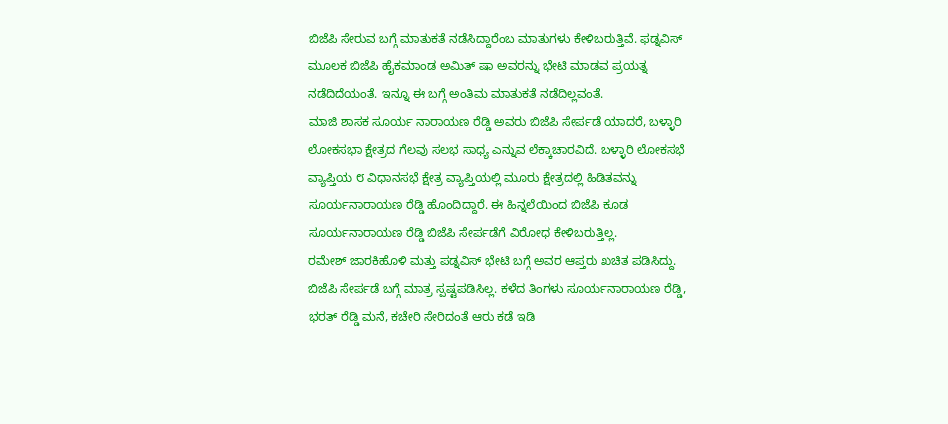ಬಿಜೆಪಿ ಸೇರುವ ಬಗ್ಗೆ ಮಾತುಕತೆ ನಡೆಸಿದ್ದಾರೆಂಬ ಮಾತುಗಳು ಕೇಳಿಬರುತ್ತಿವೆ. ಫಡ್ನವಿಸ್ ಮೂಲಕ ಬಿಜೆಪಿ ಹೈಕಮಾಂಡ ಅಮಿತ್ ಷಾ ಅವರನ್ನು ಭೇಟಿ ಮಾಡವ ಪ್ರಯತ್ನ ನಡೆದಿದೆಯಂತೆ. ಇನ್ನೂ ಈ ಬಗ್ಗೆ ಅಂತಿಮ ಮಾತುಕತೆ ನಡೆದಿಲ್ಲವಂತೆ.
ಮಾಜಿ ಶಾಸಕ ಸೂರ್ಯ ನಾರಾಯಣ ರೆಡ್ಡಿ ಅವರು ಬಿಜೆಪಿ ಸೇರ್ಪಡೆ ಯಾದರೆ, ಬಳ್ಳಾರಿ ಲೋಕಸಭಾ ಕ್ಷೇತ್ರದ ಗೆಲವು ಸಲಭ ಸಾಧ್ಯ ಎನ್ನುವ ಲೆಕ್ಕಾಚಾರವಿದೆ. ಬಳ್ಳಾರಿ ಲೋಕಸಭೆ ವ್ಯಾಪ್ತಿಯ ೮ ವಿಧಾನಸಭೆ ಕ್ಷೇತ್ರ ವ್ಯಾಪ್ತಿಯಲ್ಲಿ ಮೂರು ಕ್ಷೇತ್ರದಲ್ಲಿ ಹಿಡಿತವನ್ನು ಸೂರ್ಯನಾರಾಯಣ ರೆಡ್ಡಿ ಹೊಂದಿದ್ದಾರೆ. ಈ ಹಿನ್ನಲೆಯಿಂದ ಬಿಜೆಪಿ ಕೂಡ ಸೂರ್ಯನಾರಾಯಣ ರೆಡ್ಡಿ ಬಿಜೆಪಿ ಸೇರ್ಪಡೆಗೆ ವಿರೋಧ ಕೇಳಿಬರುತ್ತಿಲ್ಲ.
ರಮೇಶ್ ಜಾರಕಿಹೊಳಿ ಮತ್ತು ಪಡ್ನವಿಸ್ ಭೇಟಿ ಬಗ್ಗೆ ಅವರ ಆಪ್ತರು ಖಚಿತ ಪಡಿಸಿದ್ದು. ಬಿಜೆಪಿ ಸೇರ್ಪಡೆ ಬಗ್ಗೆ ಮಾತ್ರ ಸ್ಪಷ್ಟಪಡಿಸಿಲ್ಲ. ಕಳೆದ ತಿಂಗಳು ಸೂರ್ಯನಾರಾಯಣ ರೆಡ್ಡಿ, ಭರತ್ ರೆಡ್ಡಿ ಮನೆ, ಕಚೇರಿ ಸೇರಿದಂತೆ ಆರು ಕಡೆ ಇಡಿ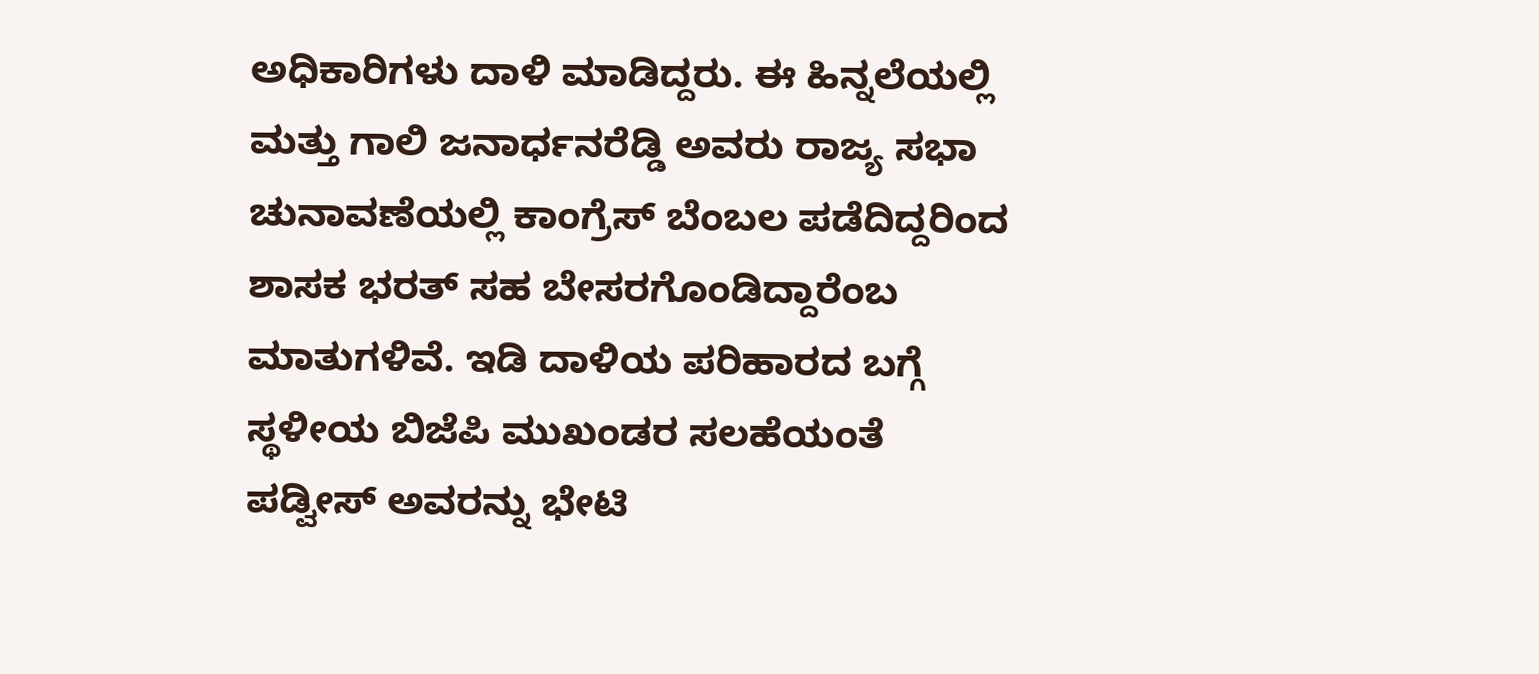ಅಧಿಕಾರಿಗಳು ದಾಳಿ ಮಾಡಿದ್ದರು. ಈ ಹಿನ್ನಲೆಯಲ್ಲಿ ಮತ್ತು ಗಾಲಿ ಜನಾರ್ಧನರೆಡ್ಡಿ ಅವರು ರಾಜ್ಯ ಸಭಾ ಚುನಾವಣೆಯಲ್ಲಿ ಕಾಂಗ್ರೆಸ್ ಬೆಂಬಲ ಪಡೆದಿದ್ದರಿಂದ ಶಾಸಕ ಭರತ್ ಸಹ ಬೇಸರಗೊಂಡಿದ್ದಾರೆಂಬ ಮಾತುಗಳಿವೆ. ಇಡಿ ದಾಳಿಯ ಪರಿಹಾರದ ಬಗ್ಗೆ ಸ್ಥಳೀಯ ಬಿಜೆಪಿ ಮುಖಂಡರ ಸಲಹೆಯಂತೆ ಪಡ್ವೀಸ್ ಅವರನ್ನು ಭೇಟಿ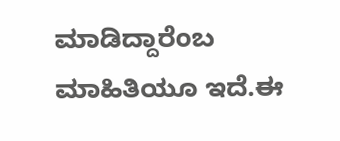ಮಾಡಿದ್ದಾರೆಂಬ ಮಾಹಿತಿಯೂ ಇದೆ.ಈ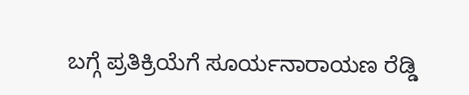ಬಗ್ಗೆ ಪ್ರತಿಕ್ರಿಯೆಗೆ ಸೂರ್ಯನಾರಾಯಣ ರೆಡ್ಡಿ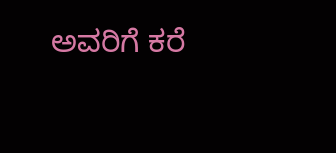ಅವರಿಗೆ ಕರೆ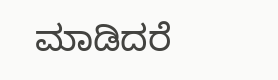ಮಾಡಿದರೆ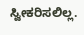ಸ್ವೀಕರಿಸಲಿಲ್ಲ.